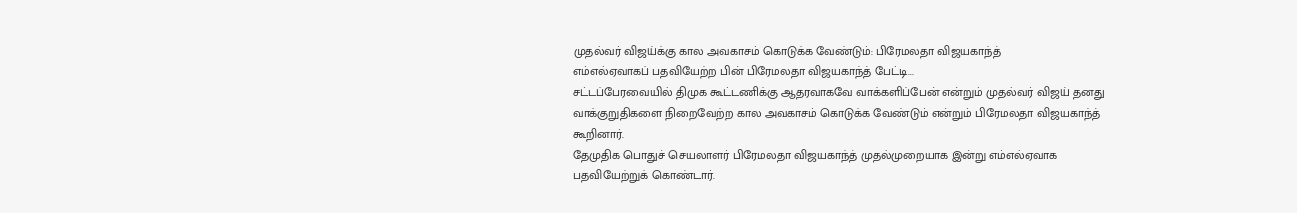முதல்வர் விஜய்க்கு கால அவகாசம் கொடுக்க வேண்டும்: பிரேமலதா விஜயகாந்த்
எம்எல்ஏவாகப் பதவியேற்ற பின் பிரேமலதா விஜயகாந்த் பேட்டி...
சட்டப்பேரவையில் திமுக கூட்டணிக்கு ஆதரவாகவே வாக்களிப்பேன் என்றும் முதல்வர் விஜய் தனது வாக்குறுதிகளை நிறைவேற்ற கால அவகாசம் கொடுக்க வேண்டும் என்றும் பிரேமலதா விஜயகாந்த் கூறினார்.
தேமுதிக பொதுச் செயலாளர் பிரேமலதா விஜயகாந்த் முதல்முறையாக இன்று எம்எல்ஏவாக பதவியேற்றுக் கொண்டார்.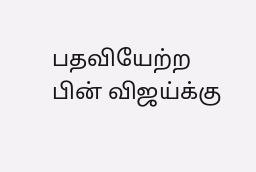பதவியேற்ற பின் விஜய்க்கு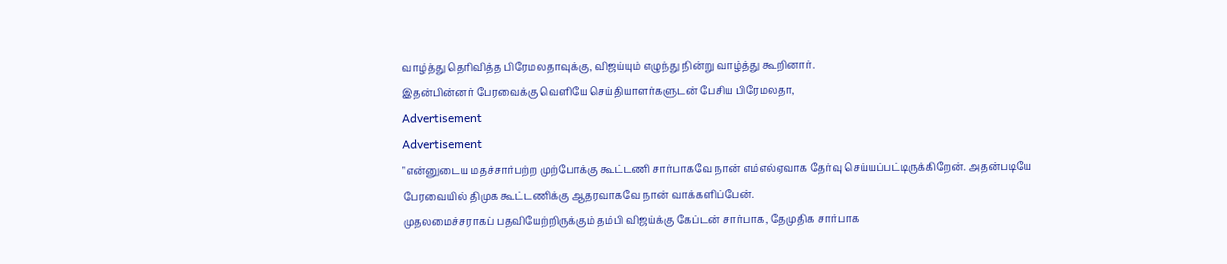வாழ்த்து தெரிவித்த பிரேமலதாவுக்கு, விஜய்யும் எழுந்து நின்று வாழ்த்து கூறினார்.
இதன்பின்னர் பேரவைக்கு வெளியே செய்தியாளர்களுடன் பேசிய பிரேமலதா,
Advertisement
Advertisement
"என்னுடைய மதச்சார்பற்ற முற்போக்கு கூட்டணி சார்பாகவே நான் எம்எல்ஏவாக தேர்வு செய்யப்பட்டிருக்கிறேன். அதன்படியே பேரவையில் திமுக கூட்டணிக்கு ஆதரவாகவே நான் வாக்களிப்பேன்.
முதலமைச்சராகப் பதவியேற்றிருக்கும் தம்பி விஜய்க்கு கேப்டன் சார்பாக, தேமுதிக சார்பாக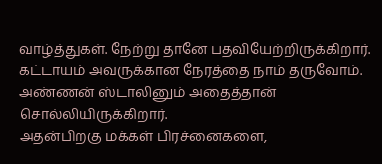வாழ்த்துகள். நேற்று தானே பதவியேற்றிருக்கிறார். கட்டாயம் அவருக்கான நேரத்தை நாம் தருவோம். அண்ணன் ஸ்டாலினும் அதைத்தான் சொல்லியிருக்கிறார்.
அதன்பிறகு மக்கள் பிரச்னைகளை,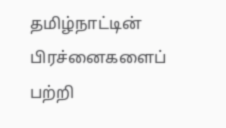தமிழ்நாட்டின் பிரச்னைகளைப் பற்றி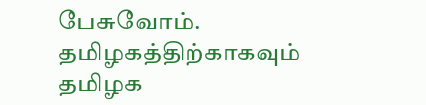பேசுவோம். தமிழகத்திற்காகவும் தமிழக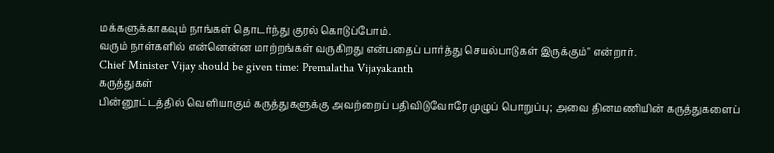மக்களுக்காகவும் நாங்கள் தொடர்ந்து குரல் கொடுப்போம்.
வரும் நாள்களில் என்னென்ன மாற்றங்கள் வருகிறது என்பதைப் பார்த்து செயல்பாடுகள் இருக்கும்" என்றார்.
Chief Minister Vijay should be given time: Premalatha Vijayakanth
கருத்துகள்
பின்னூட்டத்தில் வெளியாகும் கருத்துகளுக்கு அவற்றைப் பதிவிடுவோரே முழுப் பொறுப்பு; அவை தினமணியின் கருத்துகளைப்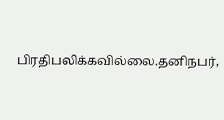பிரதிபலிக்கவில்லை.தனிநபர்,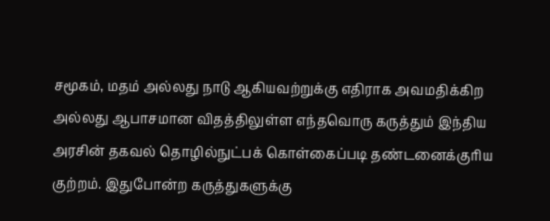சமூகம், மதம் அல்லது நாடு ஆகியவற்றுக்கு எதிராக அவமதிக்கிற அல்லது ஆபாசமான விதத்திலுள்ள எந்தவொரு கருத்தும் இந்திய அரசின் தகவல் தொழில்நுட்பக் கொள்கைப்படி தண்டனைக்குரிய குற்றம். இதுபோன்ற கருத்துகளுக்கு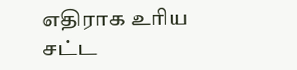எதிராக உரிய சட்ட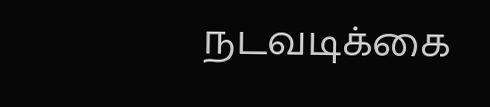நடவடிக்கை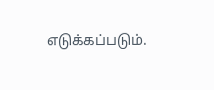எடுக்கப்படும்.